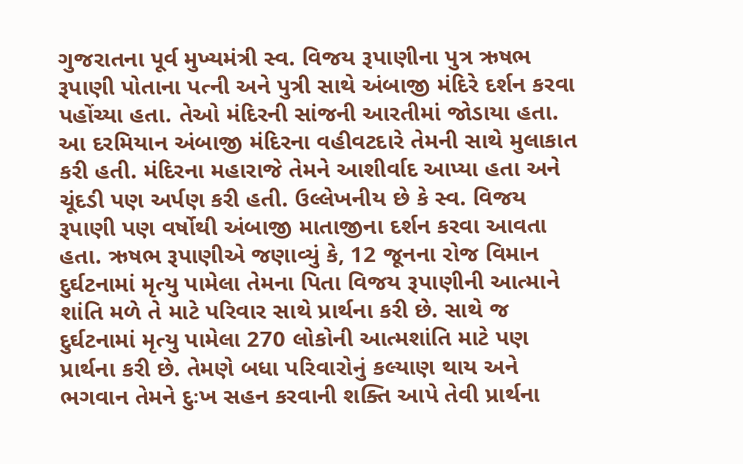ગુજરાતના પૂર્વ મુખ્યમંત્રી સ્વ. વિજય રૂપાણીના પુત્ર ઋષભ રૂપાણી પોતાના પત્ની અને પુત્રી સાથે અંબાજી મંદિરે દર્શન કરવા પહોંચ્યા હતા. તેઓ મંદિરની સાંજની આરતીમાં જોડાયા હતા. આ દરમિયાન અંબાજી મંદિરના વહીવટદારે તેમની સાથે મુલાકાત કરી હતી. મંદિરના મહારાજે તેમને આશીર્વાદ આપ્યા હતા અને ચૂંદડી પણ અર્પણ કરી હતી. ઉલ્લેખનીય છે કે સ્વ. વિજય રૂપાણી પણ વર્ષોથી અંબાજી માતાજીના દર્શન કરવા આવતા હતા. ઋષભ રૂપાણીએ જણાવ્યું કે, 12 જૂનના રોજ વિમાન દુર્ઘટનામાં મૃત્યુ પામેલા તેમના પિતા વિજય રૂપાણીની આત્માને શાંતિ મળે તે માટે પરિવાર સાથે પ્રાર્થના કરી છે. સાથે જ દુર્ઘટનામાં મૃત્યુ પામેલા 270 લોકોની આત્મશાંતિ માટે પણ પ્રાર્થના કરી છે. તેમણે બધા પરિવારોનું કલ્યાણ થાય અને ભગવાન તેમને દુઃખ સહન કરવાની શક્તિ આપે તેવી પ્રાર્થના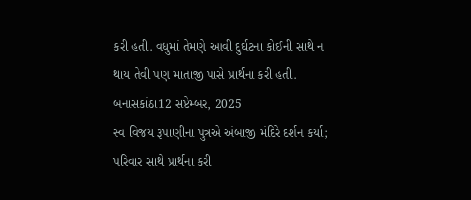કરી હતી. વધુમાં તેમણે આવી દુર્ઘટના કોઈની સાથે ન થાય તેવી પણ માતાજી પાસે પ્રાર્થના કરી હતી.
બનાસકાંઠા12 સપ્ટેમ્બર, 2025
સ્વ વિજય રૂપાણીના પુત્રએ અંબાજી મંદિરે દર્શન કર્યા; પરિવાર સાથે પ્રાર્થના કરી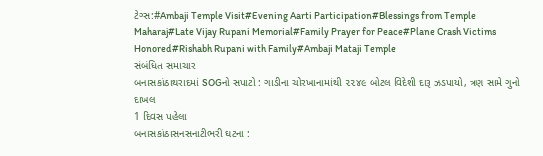ટેગ્સ:#Ambaji Temple Visit#Evening Aarti Participation#Blessings from Temple Maharaj#Late Vijay Rupani Memorial#Family Prayer for Peace#Plane Crash Victims Honored#Rishabh Rupani with Family#Ambaji Mataji Temple
સંબંધિત સમાચાર
બનાસકાંઠાથરાદમાં SOGનો સપાટો : ગાડીના ચોરખાનામાંથી ૨૨૪૯ બોટલ વિદેશી દારૂ ઝડપાયો, ત્રણ સામે ગુનો દાખલ
1 દિવસ પહેલા
બનાસકાંઠાસનસનાટીભરી ઘટના :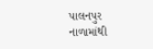પાલનપુર નાળામાંથી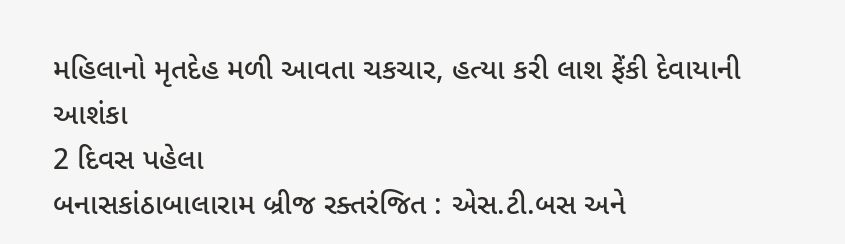મહિલાનો મૃતદેહ મળી આવતા ચકચાર, હત્યા કરી લાશ ફેંકી દેવાયાની આશંકા
2 દિવસ પહેલા
બનાસકાંઠાબાલારામ બ્રીજ રક્તરંજિત : એસ.ટી.બસ અને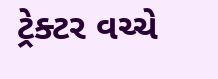ટ્રેક્ટર વચ્ચે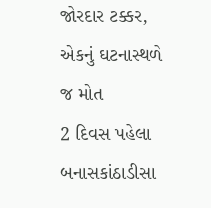જોરદાર ટક્કર, એકનું ઘટનાસ્થળે જ મોત
2 દિવસ પહેલા
બનાસકાંઠાડીસા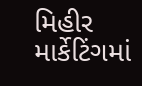મિહીર માર્કેટિંગમાં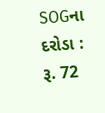SOGના દરોડા : રૂ. 72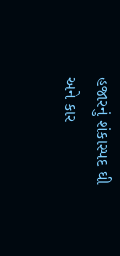હજારનું શંકાસ્પદ ઘી અને કાર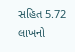સહિત 5.72 લાખનો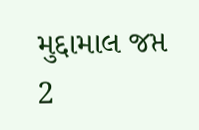મુદ્દામાલ જપ્ત
2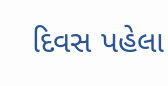દિવસ પહેલા